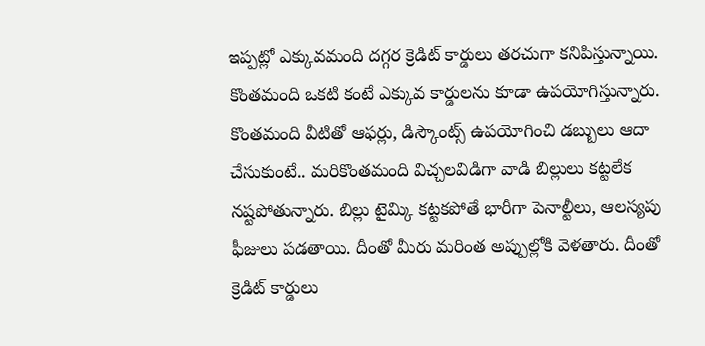ఇప్పట్లో ఎక్కువమంది దగ్గర క్రెడిట్ కార్డులు తరచుగా కనిపిస్తున్నాయి. కొంతమంది ఒకటి కంటే ఎక్కువ కార్డులను కూడా ఉపయోగిస్తున్నారు. కొంతమంది వీటితో ఆఫర్లు, డిస్కౌంట్స్ ఉపయోగించి డబ్బులు ఆదా చేసుకుంటే.. మరికొంతమంది విచ్చలవిడిగా వాడి బిల్లులు కట్టలేక నష్టపోతున్నారు. బిల్లు టైమ్కి కట్టకపోతే భారీగా పెనాల్టీలు, ఆలస్యపు ఫీజులు పడతాయి. దీంతో మీరు మరింత అప్పుల్లోకి వెళతారు. దీంతో క్రెడిట్ కార్డులు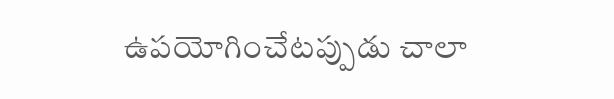ఉపయోగించేటప్పుడు చాలా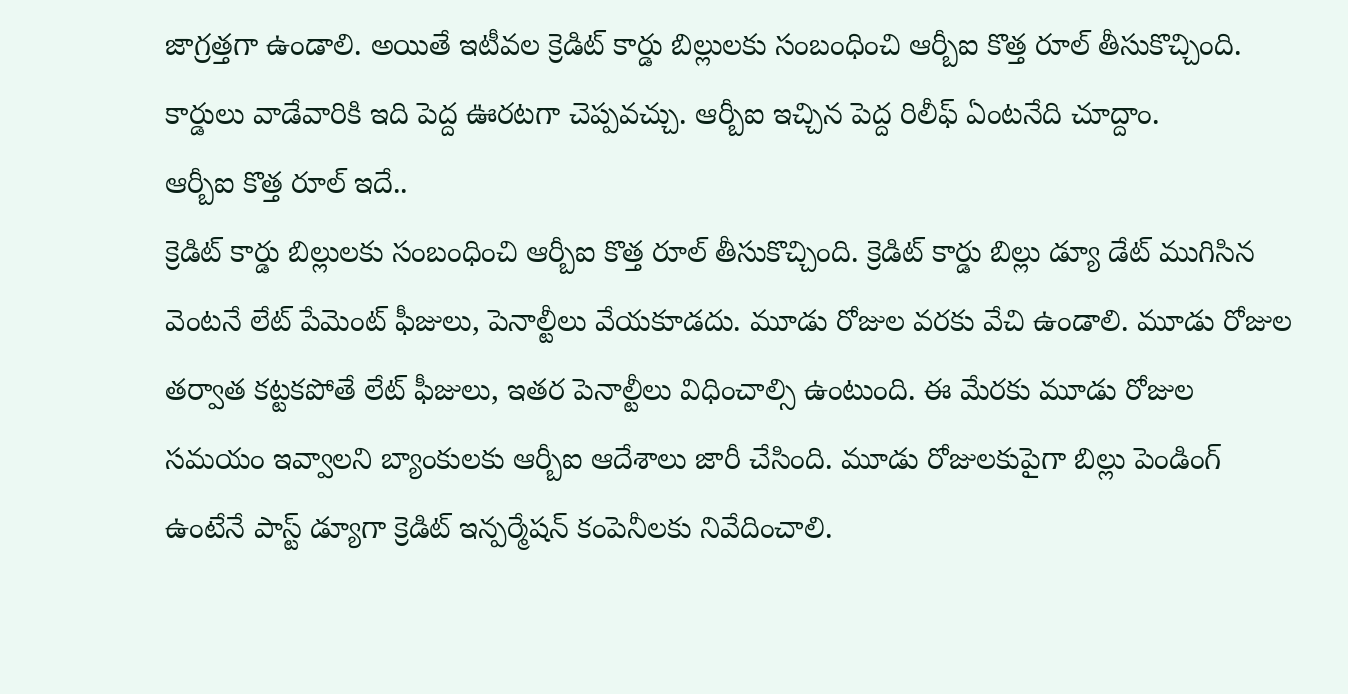జాగ్రత్తగా ఉండాలి. అయితే ఇటీవల క్రెడిట్ కార్డు బిల్లులకు సంబంధించి ఆర్బీఐ కొత్త రూల్ తీసుకొచ్చింది. కార్డులు వాడేవారికి ఇది పెద్ద ఊరటగా చెప్పవచ్చు. ఆర్బీఐ ఇచ్చిన పెద్ద రిలీఫ్ ఏంటనేది చూద్దాం.
ఆర్బీఐ కొత్త రూల్ ఇదే..
క్రెడిట్ కార్డు బిల్లులకు సంబంధించి ఆర్బీఐ కొత్త రూల్ తీసుకొచ్చింది. క్రెడిట్ కార్డు బిల్లు డ్యూ డేట్ ముగిసిన వెంటనే లేట్ పేమెంట్ ఫీజులు, పెనాల్టీలు వేయకూడదు. మూడు రోజుల వరకు వేచి ఉండాలి. మూడు రోజుల తర్వాత కట్టకపోతే లేట్ ఫీజులు, ఇతర పెనాల్టీలు విధించాల్సి ఉంటుంది. ఈ మేరకు మూడు రోజుల సమయం ఇవ్వాలని బ్యాంకులకు ఆర్బీఐ ఆదేశాలు జారీ చేసింది. మూడు రోజులకుపైగా బిల్లు పెండింగ్ ఉంటేనే పాస్ట్ డ్యూగా క్రెడిట్ ఇన్పర్మేషన్ కంపెనీలకు నివేదించాలి.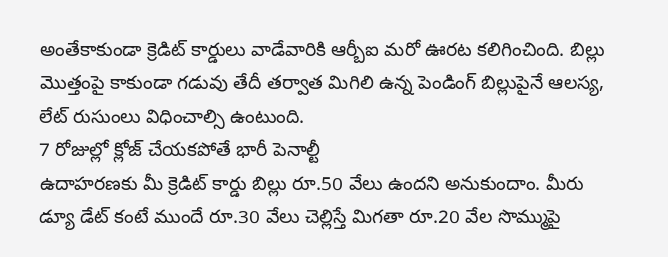అంతేకాకుండా క్రెడిట్ కార్డులు వాడేవారికి ఆర్బీఐ మరో ఊరట కలిగించింది. బిల్లు మొత్తంపై కాకుండా గడువు తేదీ తర్వాత మిగిలి ఉన్న పెండింగ్ బిల్లుపైనే ఆలస్య, లేట్ రుసుంలు విధించాల్సి ఉంటుంది.
7 రోజుల్లో క్లోజ్ చేయకపోతే భారీ పెనాల్టీ
ఉదాహరణకు మీ క్రెడిట్ కార్డు బిల్లు రూ.50 వేలు ఉందని అనుకుందాం. మీరు డ్యూ డేట్ కంటే ముందే రూ.30 వేలు చెల్లిస్తే మిగతా రూ.20 వేల సొమ్ముపై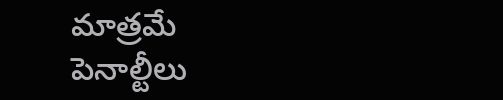మాత్రమే పెనాల్టీలు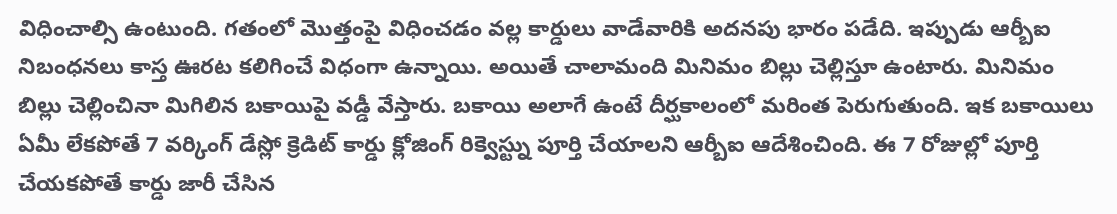విధించాల్సి ఉంటుంది. గతంలో మొత్తంపై విధించడం వల్ల కార్డులు వాడేవారికి అదనపు భారం పడేది. ఇప్పుడు ఆర్బీఐ నిబంధనలు కాస్త ఊరట కలిగించే విధంగా ఉన్నాయి. అయితే చాలామంది మినిమం బిల్లు చెల్లిస్తూ ఉంటారు. మినిమం బిల్లు చెల్లించినా మిగిలిన బకాయిపై వడ్డీ వేస్తారు. బకాయి అలాగే ఉంటే దీర్ఘకాలంలో మరింత పెరుగుతుంది. ఇక బకాయిలు ఏమీ లేకపోతే 7 వర్కింగ్ డేస్లో క్రెడిట్ కార్డు క్లోజింగ్ రిక్వెస్ట్ను పూర్తి చేయాలని ఆర్బీఐ ఆదేశించింది. ఈ 7 రోజుల్లో పూర్తి చేయకపోతే కార్డు జారీ చేసిన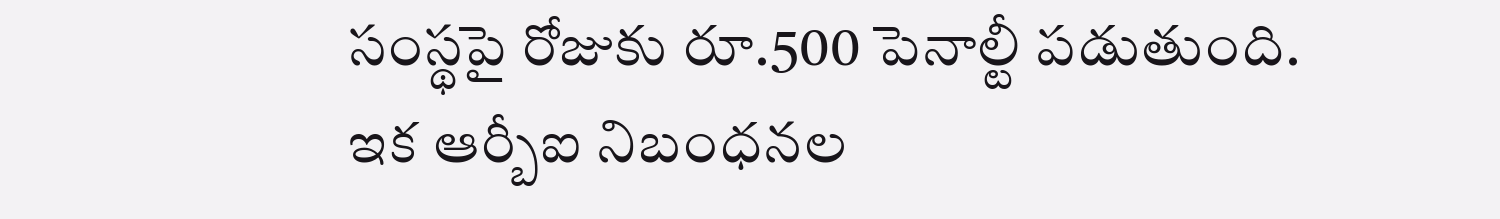సంస్థపై రోజుకు రూ.500 పెనాల్టీ పడుతుంది. ఇక ఆర్బీఐ నిబంధనల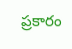ప్రకారం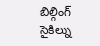బిల్గింగ్ సైకిల్ను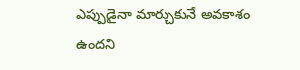ఎప్పుడైనా మార్చుకునే అవకాశం ఉందని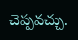చెప్పవచ్చు.